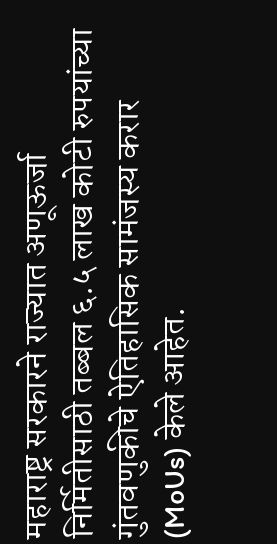महाराष्ट्र सरकारने राज्यात अणूऊर्जा निर्मितीसाठी तब्बल ६.५ लाख कोटी रुपयांच्या गुंतवणुकीचे ऐतिहासिक सामंजस्य करार (MoUs) केले आहेत.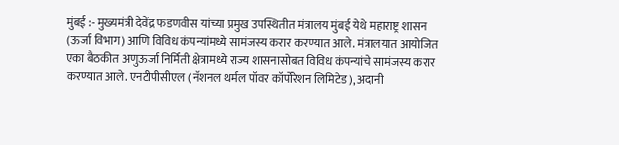मुंबई :- मुख्यमंत्री देवेंद्र फडणवीस यांच्या प्रमुख उपस्थितीत मंत्रालय मुंबई येथे महाराष्ट्र शासन (ऊर्जा विभाग) आणि विविध कंपन्यांमध्ये सामंजस्य करार करण्यात आले. मंत्रालयात आयोजित एका बैठकीत अणुऊर्जा निर्मिती क्षेत्रामध्ये राज्य शासनासोबत विविध कंपन्यांचे सामंजस्य करार करण्यात आले. एनटीपीसीएल (नॅशनल थर्मल पॉवर कॉर्पोरेशन लिमिटेड), अदानी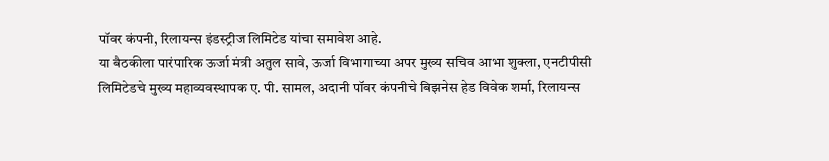पॉवर कंपनी, रिलायन्स इंडस्ट्रीज लिमिटेड यांचा समावेश आहे.
या बैठकीला पारंपारिक ऊर्जा मंत्री अतुल सावे, ऊर्जा विभागाच्या अपर मुख्य सचिव आभा शुक्ला, एनटीपीसी लिमिटेडचे मुख्य महाव्यवस्थापक ए. पी. सामल, अदानी पॉवर कंपनीचे बिझनेस हेड विवेक शर्मा, रिलायन्स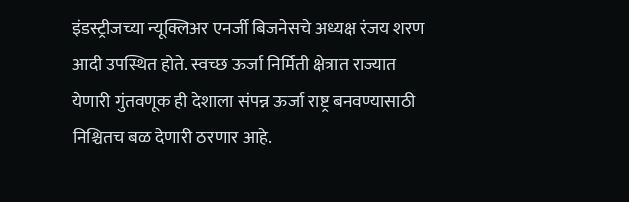इंडस्ट्रीजच्या न्यूक्लिअर एनर्जी बिजनेसचे अध्यक्ष रंजय शरण आदी उपस्थित होते. स्वच्छ ऊर्जा निर्मिती क्षेत्रात राज्यात येणारी गुंतवणूक ही देशाला संपन्न ऊर्जा राष्ट्र बनवण्यासाठी निश्चितच बळ देणारी ठरणार आहे.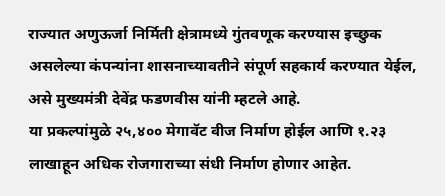राज्यात अणुऊर्जा निर्मिती क्षेत्रामध्ये गुंतवणूक करण्यास इच्छुक असलेल्या कंपन्यांना शासनाच्यावतीने संपूर्ण सहकार्य करण्यात येईल, असे मुख्यमंत्री देवेंद्र फडणवीस यांनी म्हटले आहे.
या प्रकल्पांमुळे २५,४०० मेगावॅट वीज निर्माण होईल आणि १.२३ लाखाहून अधिक रोजगाराच्या संधी निर्माण होणार आहेत.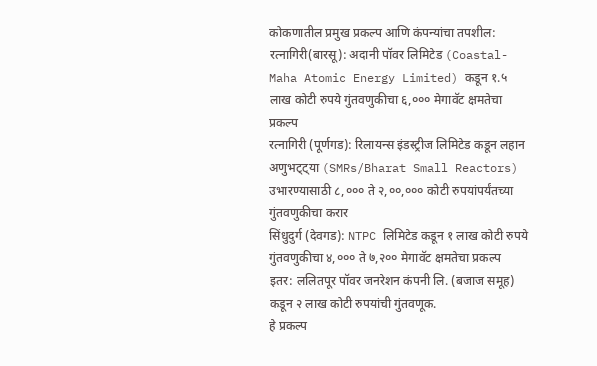कोकणातील प्रमुख प्रकल्प आणि कंपन्यांचा तपशील:
रत्नागिरी(बारसू): अदानी पॉवर लिमिटेड (Coastal-Maha Atomic Energy Limited) कडून १.५ लाख कोटी रुपये गुंतवणुकीचा ६,००० मेगावॅट क्षमतेचा प्रकल्प
रत्नागिरी (पूर्णगड): रिलायन्स इंडस्ट्रीज लिमिटेड कडून लहान अणुभट्ट्या (SMRs/Bharat Small Reactors) उभारण्यासाठी ८,००० ते २,००,००० कोटी रुपयांपर्यंतच्या गुंतवणुकीचा करार
सिंधुदुर्ग (देवगड): NTPC लिमिटेड कडून १ लाख कोटी रुपये गुंतवणुकीचा ४,००० ते ७,२०० मेगावॅट क्षमतेचा प्रकल्प
इतर: ललितपूर पॉवर जनरेशन कंपनी लि. (बजाज समूह) कडून २ लाख कोटी रुपयांची गुंतवणूक.
हे प्रकल्प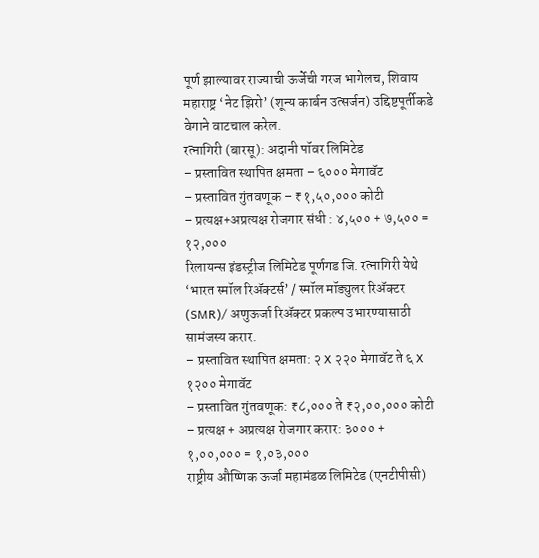पूर्ण झाल्यावर राज्याची ऊर्जेची गरज भागेलच, शिवाय महाराष्ट्र ‘नेट झिरो’ (शून्य कार्बन उत्सर्जन) उद्दिष्टपूर्तीकडे वेगाने वाटचाल करेल.
रत्नागिरी (बारसू): अदानी पॉवर लिमिटेड
– प्रस्तावित स्थापित क्षमता – ६००० मेगावॅट
– प्रस्तावित गुंतवणूक – ₹१,५०,००० कोटी
– प्रत्यक्ष+अप्रत्यक्ष रोजगार संधी : ४,५०० + ७,५०० = १२,०००
रिलायन्स इंडस्ट्रीज लिमिटेड पूर्णगड जि. रत्नागिरी येथे ‘भारत स्मॉल रिॲक्टर्स’ / स्मॉल मॉड्युलर रिॲक्टर (SMR)/ अणुऊर्जा रिॲक्टर प्रकल्प उभारण्यासाठी सामंजस्य करार.
– प्रस्तावित स्थापित क्षमता: २ X २२० मेगावॅट ते ६ X १२०० मेगावॅट
– प्रस्तावित गुंतवणूक: ₹८,००० ते ₹२,००,००० कोटी
– प्रत्यक्ष + अप्रत्यक्ष रोजगार करार: ३००० + १,००,००० = १,०३,०००
राष्ट्रीय औष्णिक ऊर्जा महामंडळ लिमिटेड (एनटीपीसी)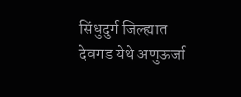सिंधुदुर्ग जिल्ह्यात देवगड येथे अणुऊर्जा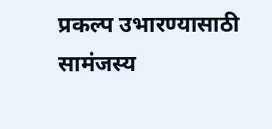प्रकल्प उभारण्यासाठी सामंजस्य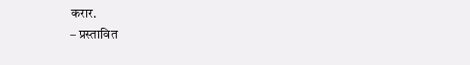करार.
– प्रस्तावित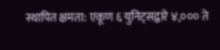स्थापित क्षमता: एकूण ६ युनिट्सद्वारे ४,००० ते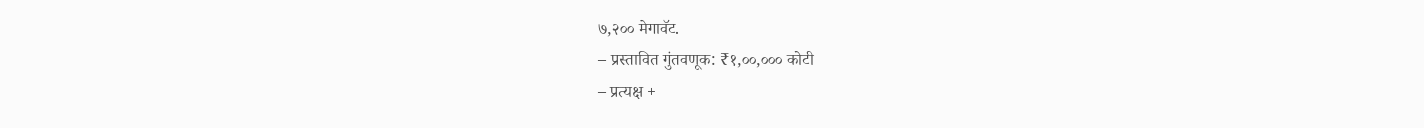७,२०० मेगावॅट.
– प्रस्तावित गुंतवणूक: ₹१,००,००० कोटी
– प्रत्यक्ष +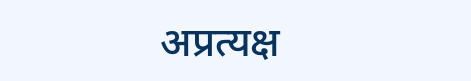अप्रत्यक्ष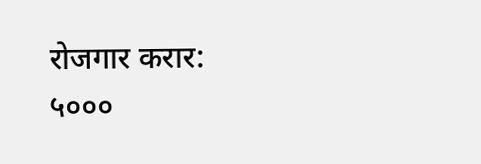रोजगार करार: ५०००